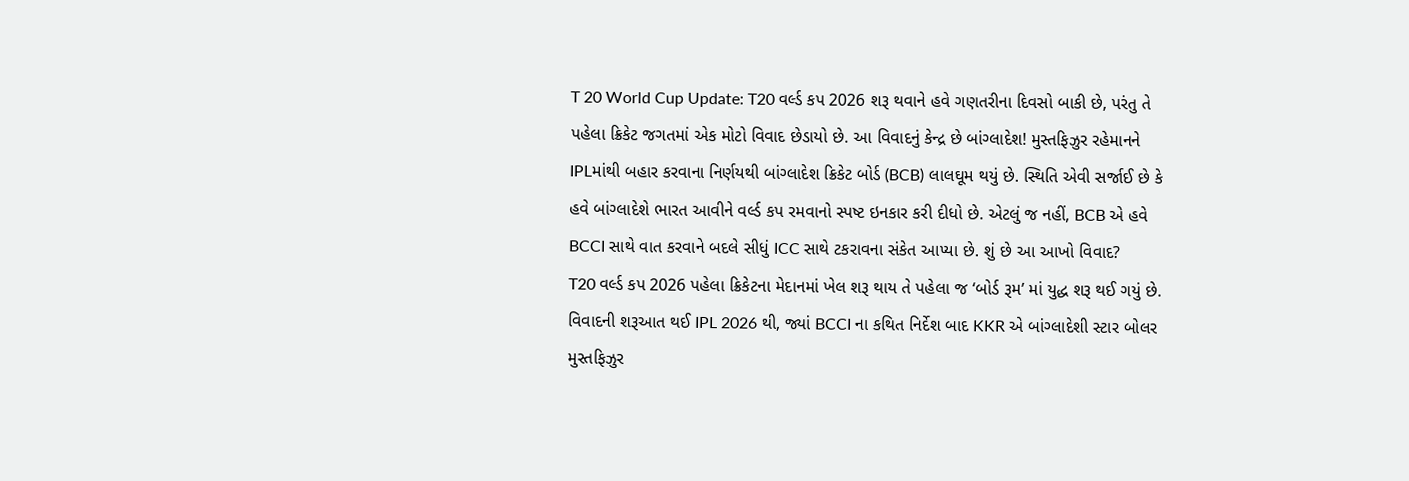T 20 World Cup Update: T20 વર્લ્ડ કપ 2026 શરૂ થવાને હવે ગણતરીના દિવસો બાકી છે, પરંતુ તે પહેલા ક્રિકેટ જગતમાં એક મોટો વિવાદ છેડાયો છે. આ વિવાદનું કેન્દ્ર છે બાંગ્લાદેશ! મુસ્તફિઝુર રહેમાનને IPLમાંથી બહાર કરવાના નિર્ણયથી બાંગ્લાદેશ ક્રિકેટ બોર્ડ (BCB) લાલઘૂમ થયું છે. સ્થિતિ એવી સર્જાઈ છે કે હવે બાંગ્લાદેશે ભારત આવીને વર્લ્ડ કપ રમવાનો સ્પષ્ટ ઇનકાર કરી દીધો છે. એટલું જ નહીં, BCB એ હવે BCCI સાથે વાત કરવાને બદલે સીધું ICC સાથે ટકરાવના સંકેત આપ્યા છે. શું છે આ આખો વિવાદ?
T20 વર્લ્ડ કપ 2026 પહેલા ક્રિકેટના મેદાનમાં ખેલ શરૂ થાય તે પહેલા જ ‘બોર્ડ રૂમ’ માં યુદ્ધ શરૂ થઈ ગયું છે. વિવાદની શરૂઆત થઈ IPL 2026 થી, જ્યાં BCCI ના કથિત નિર્દેશ બાદ KKR એ બાંગ્લાદેશી સ્ટાર બોલર મુસ્તફિઝુર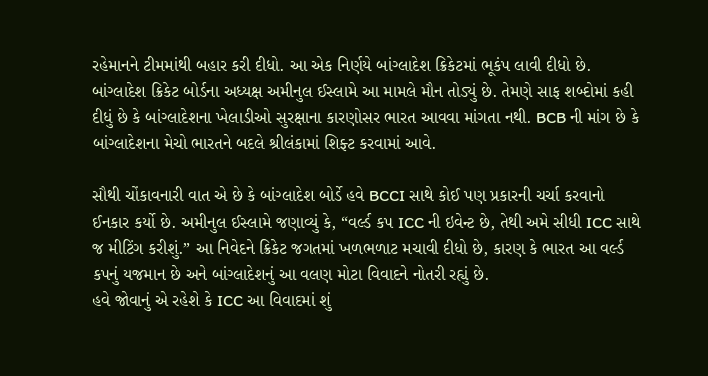રહેમાનને ટીમમાંથી બહાર કરી દીધો. આ એક નિર્ણયે બાંગ્લાદેશ ક્રિકેટમાં ભૂકંપ લાવી દીધો છે.
બાંગ્લાદેશ ક્રિકેટ બોર્ડના અધ્યક્ષ અમીનુલ ઈસ્લામે આ મામલે મૌન તોડ્યું છે. તેમણે સાફ શબ્દોમાં કહી દીધું છે કે બાંગ્લાદેશના ખેલાડીઓ સુરક્ષાના કારણોસર ભારત આવવા માંગતા નથી. BCB ની માંગ છે કે બાંગ્લાદેશના મેચો ભારતને બદલે શ્રીલંકામાં શિફ્ટ કરવામાં આવે.

સૌથી ચોંકાવનારી વાત એ છે કે બાંગ્લાદેશ બોર્ડે હવે BCCI સાથે કોઈ પણ પ્રકારની ચર્ચા કરવાનો ઈનકાર કર્યો છે. અમીનુલ ઈસ્લામે જણાવ્યું કે, “વર્લ્ડ કપ ICC ની ઇવેન્ટ છે, તેથી અમે સીધી ICC સાથે જ મીટિંગ કરીશું.” આ નિવેદને ક્રિકેટ જગતમાં ખળભળાટ મચાવી દીધો છે, કારણ કે ભારત આ વર્લ્ડ કપનું યજમાન છે અને બાંગ્લાદેશનું આ વલણ મોટા વિવાદને નોતરી રહ્યું છે.
હવે જોવાનું એ રહેશે કે ICC આ વિવાદમાં શું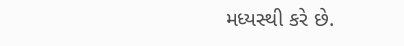મધ્યસ્થી કરે છે.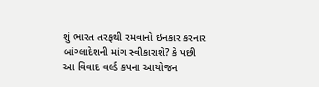શું ભારત તરફથી રમવાનો ઇનકાર કરનાર બાંગ્લાદેશની માંગ સ્વીકારાશે? કે પછી આ વિવાદ વર્લ્ડ કપના આયોજન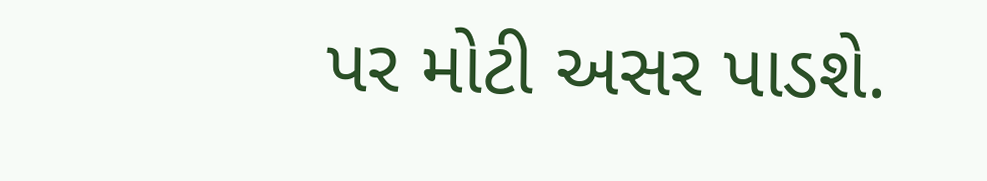પર મોટી અસર પાડશે.